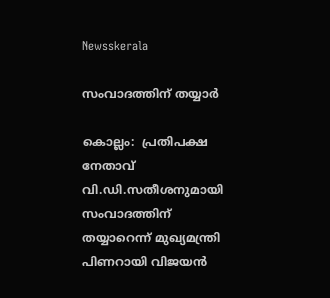Newsskerala

സംവാദത്തിന് തയ്യാര്‍

കൊല്ലം:  പ്രതിപക്ഷ നേതാവ് വി.ഡി.സതീശനുമായി സംവാദത്തിന് തയ്യാറെന്ന് മുഖ്യമന്ത്രി പിണറായി വിജയന്‍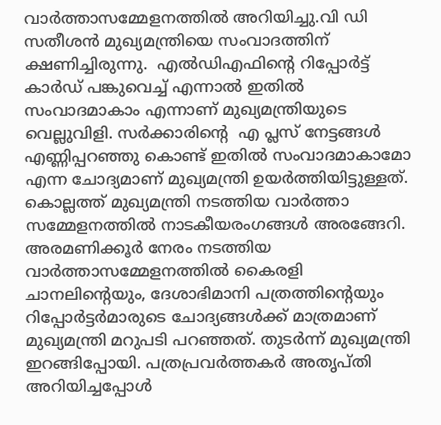വാര്‍ത്താസമ്മേളനത്തില്‍ അറിയിച്ചു.വി ഡി സതീശന്‍ മുഖ്യമന്ത്രിയെ സംവാദത്തിന് ക്ഷണിച്ചിരുന്നു.  എല്‍ഡിഎഫിന്റെ റിപ്പോര്‍ട്ട് കാര്‍ഡ് പങ്കുവെച്ച് എന്നാല്‍ ഇതില്‍ സംവാദമാകാം എന്നാണ് മുഖ്യമന്ത്രിയുടെ വെല്ലുവിളി. സര്‍ക്കാരിന്റെ  എ പ്ലസ് നേട്ടങ്ങള്‍ എണ്ണിപ്പറഞ്ഞു കൊണ്ട് ഇതില്‍ സംവാദമാകാമോ എന്ന ചോദ്യമാണ് മുഖ്യമന്ത്രി ഉയര്‍ത്തിയിട്ടുള്ളത്.
കൊല്ലത്ത് മുഖ്യമന്ത്രി നടത്തിയ വാര്‍ത്താ സമ്മേളനത്തില്‍ നാടകീയരംഗങ്ങള്‍ അരങ്ങേറി. അരമണിക്കൂര്‍ നേരം നടത്തിയ വാര്‍ത്താസമ്മേളനത്തില്‍ കൈരളി ചാനലിന്റെയും, ദേശാഭിമാനി പത്രത്തിന്റെയും റിപ്പോര്‍ട്ടര്‍മാരുടെ ചോദ്യങ്ങള്‍ക്ക് മാത്രമാണ് മുഖ്യമന്ത്രി മറുപടി പറഞ്ഞത്. തുടര്‍ന്ന് മുഖ്യമന്ത്രി ഇറങ്ങിപ്പോയി. പത്രപ്രവര്‍ത്തകര്‍ അതൃപ്തി അറിയിച്ചപ്പോള്‍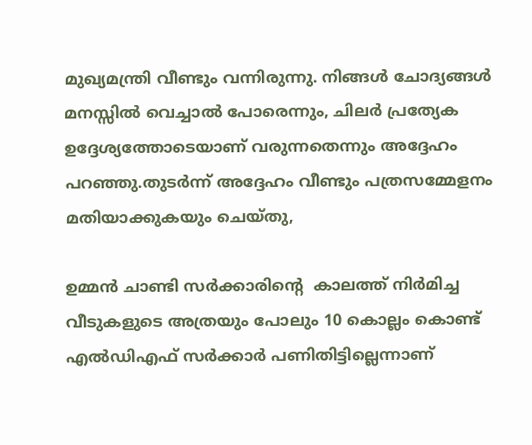മുഖ്യമന്ത്രി വീണ്ടും വന്നിരുന്നു. നിങ്ങള്‍ ചോദ്യങ്ങള്‍ മനസ്സില്‍ വെച്ചാല്‍ പോരെന്നും, ചിലര്‍ പ്രത്യേക ഉദ്ദേശ്യത്തോടെയാണ് വരുന്നതെന്നും അദ്ദേഹം പറഞ്ഞു.തുടര്‍ന്ന് അദ്ദേഹം വീണ്ടും പത്രസമ്മേളനം മതിയാക്കുകയും ചെയ്തു,

ഉമ്മന്‍ ചാണ്ടി സര്‍ക്കാരിന്റെ  കാലത്ത് നിര്‍മിച്ച വീടുകളുടെ അത്രയും പോലും 10 കൊല്ലം കൊണ്ട് എല്‍ഡിഎഫ് സര്‍ക്കാര്‍ പണിതിട്ടില്ലെന്നാണ്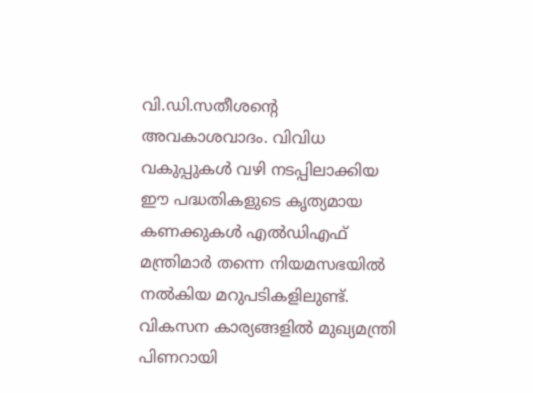വി.ഡി.സതീശന്റെ  അവകാശവാദം. വിവിധ വകുപ്പുകള്‍ വഴി നടപ്പിലാക്കിയ ഈ പദ്ധതികളുടെ കൃത്യമായ കണക്കുകള്‍ എല്‍ഡിഎഫ് മന്ത്രിമാര്‍ തന്നെ നിയമസഭയില്‍ നല്‍കിയ മറുപടികളിലുണ്ട്. വികസന കാര്യങ്ങളില്‍ മുഖ്യമന്ത്രി പിണറായി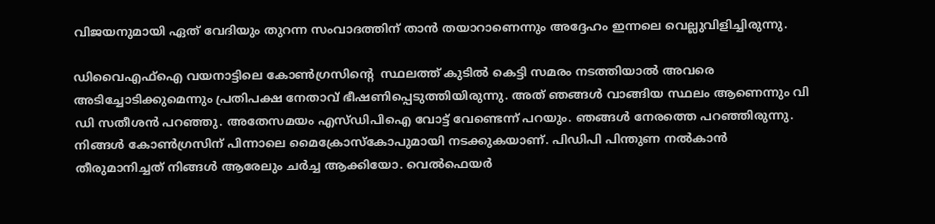വിജയനുമായി ഏത് വേദിയും തുറന്ന സംവാദത്തിന് താന്‍ തയാറാണെന്നും അദ്ദേഹം ഇന്നലെ വെല്ലുവിളിച്ചിരുന്നു.

ഡിവൈഎഫ്‌ഐ വയനാട്ടിലെ കോണ്‍ഗ്രസിന്റെ  സ്ഥലത്ത് കുടില്‍ കെട്ടി സമരം നടത്തിയാല്‍ അവരെ അടിച്ചോടിക്കുമെന്നും പ്രതിപക്ഷ നേതാവ് ഭീഷണിപ്പെടുത്തിയിരുന്നു. അത് ഞങ്ങള്‍ വാങ്ങിയ സ്ഥലം ആണെന്നും വി ഡി സതീശന്‍ പറഞ്ഞു. അതേസമയം എസ്ഡിപിഐ വോട്ട് വേണ്ടെന്ന് പറയും. ഞങ്ങള്‍ നേരത്തെ പറഞ്ഞിരുന്നു. നിങ്ങള്‍ കോണ്‍ഗ്രസിന് പിന്നാലെ മൈക്രോസ്‌കോപുമായി നടക്കുകയാണ്. പിഡിപി പിന്തുണ നല്‍കാന്‍ തീരുമാനിച്ചത് നിങ്ങള്‍ ആരേലും ചര്‍ച്ച ആക്കിയോ. വെല്‍ഫെയര്‍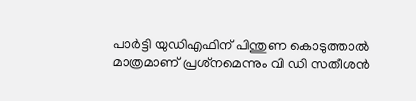പാര്‍ട്ടി യുഡിഎഫിന് പിന്തുണ കൊടുത്താല്‍ മാത്രമാണ് പ്രശ്‌നമെന്നും വി ഡി സതീശന്‍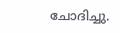ചോദിച്ചു.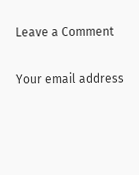Leave a Comment

Your email address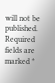will not be published. Required fields are marked *